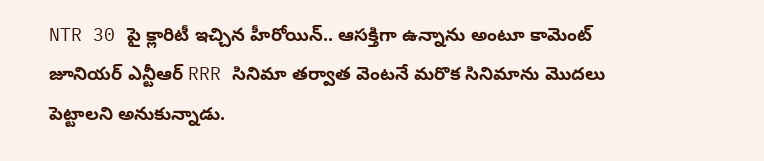NTR 30 పై క్లారిటీ ఇచ్చిన హీరోయిన్.. ఆసక్తిగా ఉన్నాను అంటూ కామెంట్
జూనియర్ ఎన్టీఆర్ RRR సినిమా తర్వాత వెంటనే మరొక సినిమాను మొదలు పెట్టాలని అనుకున్నాడు.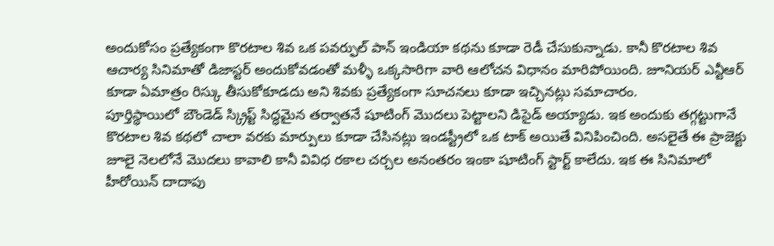అందుకోసం ప్రత్యేకంగా కొరటాల శివ ఒక పవర్ఫుల్ పాన్ ఇండియా కథను కూడా రెడీ చేసుకున్నాడు. కానీ కొరటాల శివ ఆచార్య సినిమాతో డిజాస్టర్ అందుకోవడంతో మళ్ళీ ఒక్కసారిగా వారి ఆలోచన విధానం మారిపోయింది. జూనియర్ ఎన్టీఆర్ కూడా ఏమాత్రం రిస్కు తీసుకోకూడదు అని శివకు ప్రత్యేకంగా సూచనలు కూడా ఇచ్చినట్లు సమాచారం.
పూర్తిస్థాయిలో బౌండెడ్ స్క్రిప్ట్ సిద్ధమైన తర్వాతనే షూటింగ్ మొదలు పెట్టాలని డిసైడ్ అయ్యాడు. ఇక అందుకు తగ్గట్టుగానే కొరటాల శివ కథలో చాలా వరకు మార్పులు కూడా చేసినట్లు ఇండస్ట్రీలో ఒక టాక్ అయితే వినిపించింది. అసలైతే ఈ ప్రాజెక్టు జూలై నెలలోనే మొదలు కావాలి కానీ వివిధ రకాల చర్చల అనంతరం ఇంకా షూటింగ్ స్టార్ట్ కాలేదు. ఇక ఈ సినిమాలో హీరోయిన్ దాదాపు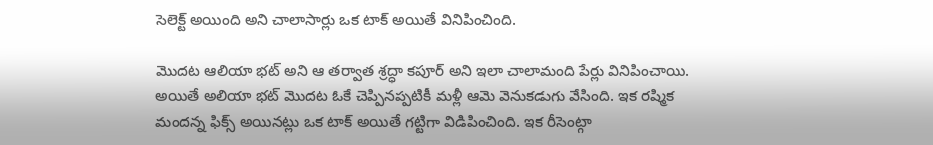సెలెక్ట్ అయింది అని చాలాసార్లు ఒక టాక్ అయితే వినిపించింది.

మొదట ఆలియా భట్ అని ఆ తర్వాత శ్రద్ధా కపూర్ అని ఇలా చాలామంది పేర్లు వినిపించాయి. అయితే అలియా భట్ మొదట ఓకే చెప్పినప్పటికీ మళ్లీ ఆమె వెనుకడుగు వేసింది. ఇక రష్మిక మందన్న ఫిక్స్ అయినట్లు ఒక టాక్ అయితే గట్టిగా విడిపించింది. ఇక రీసెంట్గా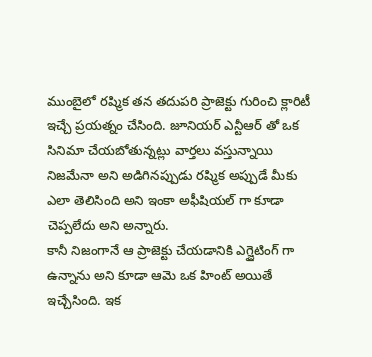ముంబైలో రష్మిక తన తదుపరి ప్రాజెక్టు గురించి క్లారిటీ ఇచ్చే ప్రయత్నం చేసింది. జూనియర్ ఎన్టీఆర్ తో ఒక సినిమా చేయబోతున్నట్లు వార్తలు వస్తున్నాయి నిజమేనా అని అడిగినప్పుడు రష్మిక అప్పుడే మీకు ఎలా తెలిసింది అని ఇంకా అఫీషియల్ గా కూడా చెప్పలేదు అని అన్నారు.
కానీ నిజంగానే ఆ ప్రాజెక్టు చేయడానికి ఎగ్జైటింగ్ గా ఉన్నాను అని కూడా ఆమె ఒక హింట్ అయితే ఇచ్చేసింది. ఇక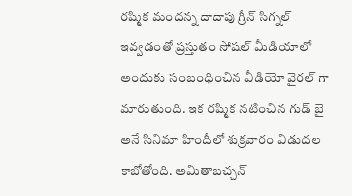రష్మిక మందన్న దాదాపు గ్రీన్ సిగ్నల్ ఇవ్వడంతో ప్రస్తుతం సోషల్ మీడియాలో అందుకు సంబంధించిన వీడియో వైరల్ గా మారుతుంది. ఇక రష్మిక నటించిన గుడ్ బై అనే సినిమా హిందీలో శుక్రవారం విడుదల కాబోతోంది. అమితాబచ్చన్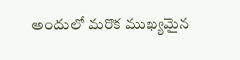అందులో మరొక ముఖ్యమైన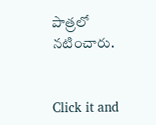పాత్రలో నటించారు.


Click it and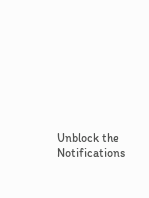Unblock the Notifications